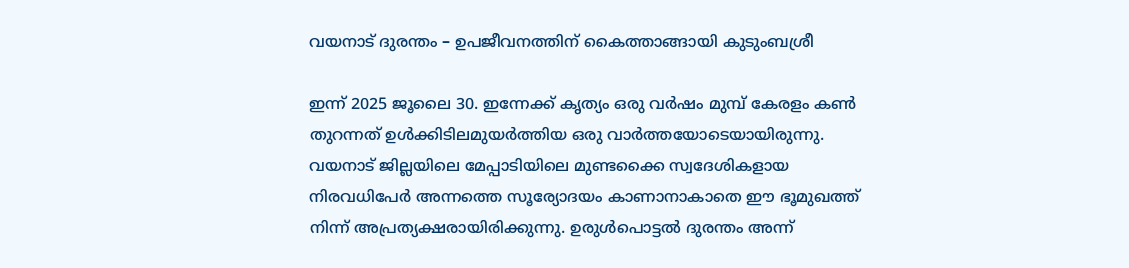വയനാട് ദുരന്തം – ഉപജീവനത്തിന് കൈത്താങ്ങായി കുടുംബശ്രീ

ഇന്ന് 2025 ജൂലൈ 30. ഇന്നേക്ക് കൃത്യം ഒരു വര്‍ഷം മുമ്പ് കേരളം കണ്‍ തുറന്നത് ഉള്‍ക്കിടിലമുയര്‍ത്തിയ ഒരു വാര്‍ത്തയോടെയായിരുന്നു. വയനാട് ജില്ലയിലെ മേപ്പാടിയിലെ മുണ്ടക്കൈ സ്വദേശികളായ നിരവധിപേര്‍ അന്നത്തെ സൂര്യോദയം കാണാനാകാതെ ഈ ഭൂമുഖത്ത് നിന്ന് അപ്രത്യക്ഷരായിരിക്കുന്നു. ഉരുൾപൊട്ടൽ ദുരന്തം അന്ന്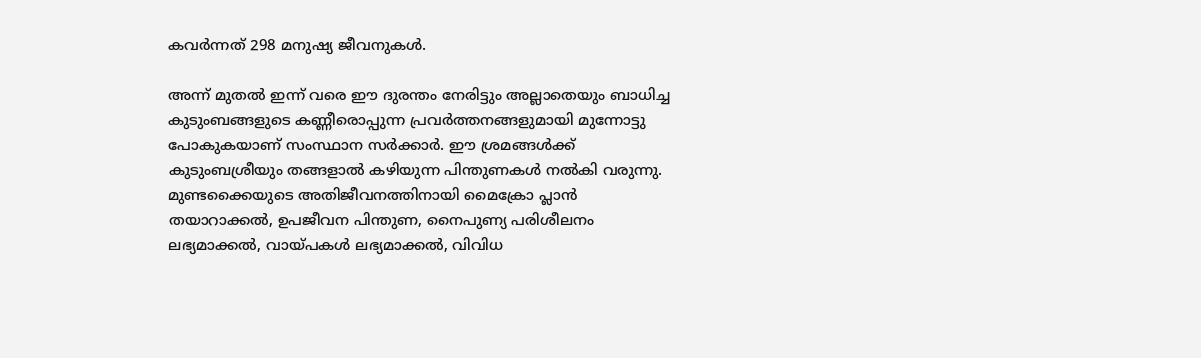കവര്‍ന്നത് 298 മനുഷ്യ ജീവനുകള്‍.

അന്ന് മുതല്‍ ഇന്ന് വരെ ഈ ദുരന്തം നേരിട്ടും അല്ലാതെയും ബാധിച്ച കുടുംബങ്ങളുടെ കണ്ണീരൊപ്പുന്ന പ്രവര്‍ത്തനങ്ങളുമായി മുന്നോട്ടു പോകുകയാണ് സംസ്ഥാന സര്‍ക്കാര്‍. ഈ ശ്രമങ്ങള്‍ക്ക് കുടുംബശ്രീയും തങ്ങളാല്‍ കഴിയുന്ന പിന്തുണകള്‍ നല്‍കി വരുന്നു. മുണ്ടക്കൈയുടെ അതിജീവനത്തിനായി മൈക്രോ പ്ലാന്‍ തയാറാക്കല്‍, ഉപജീവന പിന്തുണ, നൈപുണ്യ പരിശീലനം ലഭ്യമാക്കല്‍, വായ്പകള്‍ ലഭ്യമാക്കല്‍, വിവിധ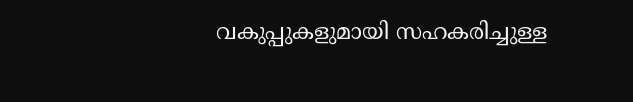വകുപ്പുകളുമായി സഹകരിച്ചുള്ള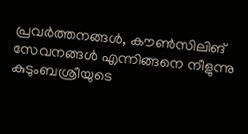പ്രവര്‍ത്തനങ്ങള്‍, കൗണ്‍സിലിങ് സേവനങ്ങള്‍ എന്നിങ്ങനെ നീളുന്നു കുടുംബശ്രീയുടെ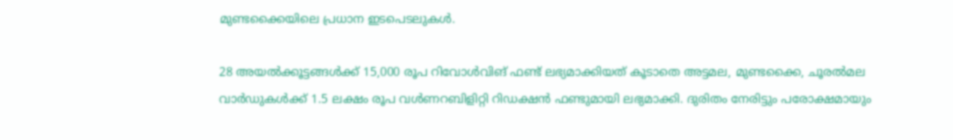മുണ്ടക്കൈയിലെ പ്രധാന ഇടപെടലുകള്‍.

28 അയല്‍ക്കൂട്ടങ്ങള്‍ക്ക് 15,000 രൂപ റിവോള്‍വിങ് ഫണ്ട് ലഭ്യമാക്കിയത് കൂടാതെ അട്ടമല, മുണ്ടക്കൈ, ചൂരല്‍മല വാര്‍ഡുകള്‍ക്ക് 1.5 ലക്ഷം രൂപ വൾണറബിളിറ്റി റിഡക്ഷന്‍ ഫണ്ടുമായി ലഭ്യമാക്കി. ദുരിതം നേരിട്ടും പരോക്ഷമായും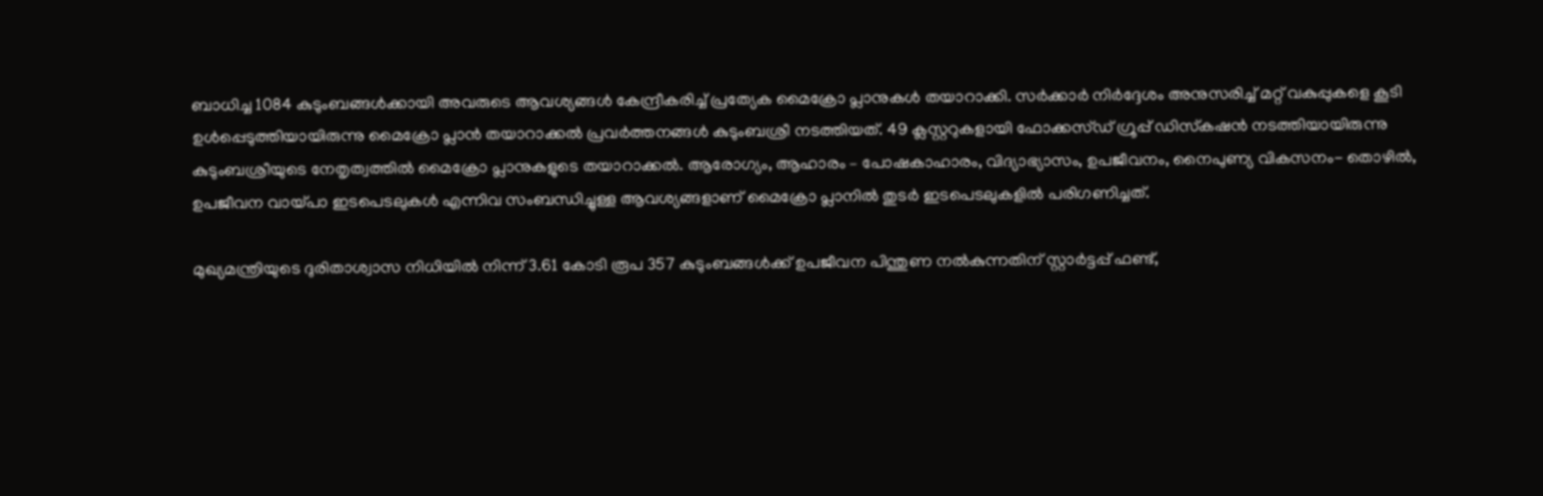ബാധിച്ച 1084 കുടുംബങ്ങള്‍ക്കായി അവരുടെ ആവശ്യങ്ങള്‍ കേന്ദ്രീകരിച്ച് പ്രത്യേക മൈക്രോ പ്ലാനുകള്‍ തയാറാക്കി. സര്‍ക്കാര്‍ നിര്‍ദ്ദേശം അനുസരിച്ച് മറ്റ് വകുപ്പുകളെ കൂടി ഉള്‍പ്പെടുത്തിയായിരുന്നു മൈക്രോ പ്ലാന്‍ തയാറാക്കല്‍ പ്രവര്‍ത്തനങ്ങള്‍ കുടുംബശ്രീ നടത്തിയത്. 49 ക്ലസ്റ്ററുകളായി ഫോക്കസ്ഡ് ഗ്രൂപ്പ് ഡിസ്‌കഷന്‍ നടത്തിയായിരുന്നു കുടുംബശ്രീയുടെ നേതൃത്വത്തില്‍ മൈക്രോ പ്ലാനുകളുടെ തയാറാക്കല്‍. ആരോഗ്യം, ആഹാരം – പോഷകാഹാരം, വിദ്യാഭ്യാസം, ഉപജീവനം, നൈപുണ്യ വികസനം- തൊഴില്‍, ഉപജീവന വായ്പാ ഇടപെടലുകള്‍ എന്നിവ സംബന്ധിച്ചുള്ള ആവശ്യങ്ങളാണ് മൈക്രോ പ്ലാനില്‍ തുടര്‍ ഇടപെടലുകളില്‍ പരിഗണിച്ചത്.

മുഖ്യമന്ത്രിയുടെ ദുരിതാശ്വാസ നിധിയില്‍ നിന്ന് 3.61 കോടി രൂപ 357 കുടുംബങ്ങള്‍ക്ക് ഉപജീവന പിന്തുണ നല്‍കുന്നതിന് സ്റ്റാര്‍ട്ടപ്പ് ഫണ്ട്,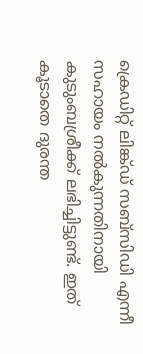ക്രെഡിറ്റ് ലിങ്ക്ഡ് സബ്‌സിഡി എന്നീ സഹായം നല്‍കുന്നതിനായി കുടുംബശ്രീക്ക് ലഭിച്ചിട്ടുണ്ട്. ഇത് കൂടാതെ ദുരന്ത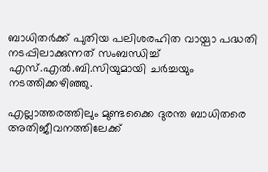ബാധിതര്‍ക്ക് പുതിയ പലിശരഹിത വായ്പാ പദ്ധതി നടപ്പിലാക്കുന്നത് സംബന്ധിച്ച് എസ്.എല്‍.ബി.സിയുമായി ചര്‍ച്ചയും നടത്തിക്കഴിഞ്ഞു.

എല്ലാത്തരത്തിലും മുണ്ടക്കൈ ദുരന്ത ബാധിതരെ അതിജീവനത്തിലേക്ക്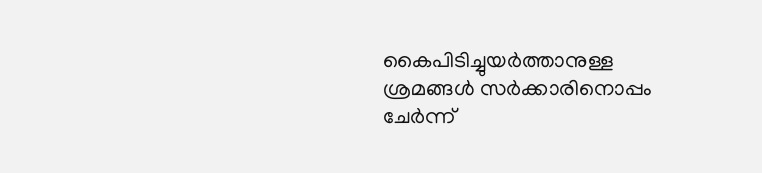കൈപിടിച്ചുയര്‍ത്താനുള്ള ശ്രമങ്ങള്‍ സർക്കാരിനൊപ്പം ചേർന്ന്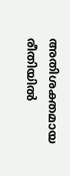അതിശക്തമായ രീതിയില്‍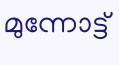മുന്നോട്ട്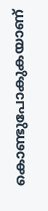കൊണ്ടുപോകുകയാണ്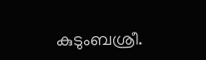കുടുംബശ്രീ.